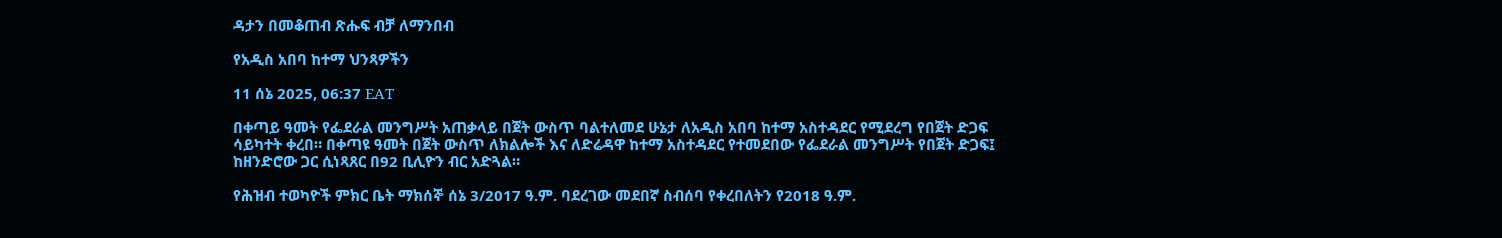ዳታን በመቆጠብ ጽሑፍ ብቻ ለማንበብ

የአዲስ አበባ ከተማ ህንጻዎችን

11 ሰኔ 2025, 06:37 EAT

በቀጣይ ዓመት የፌደራል መንግሥት አጠቃላይ በጀት ውስጥ ባልተለመደ ሁኔታ ለአዲስ አበባ ከተማ አስተዳደር የሚደረግ የበጀት ድጋፍ ሳይካተት ቀረበ። በቀጣዩ ዓመት በጀት ውስጥ ለክልሎች እና ለድሬዳዋ ከተማ አስተዳደር የተመደበው የፌደራል መንግሥት የበጀት ድጋፍ፤ ከዘንድሮው ጋር ሲነጻጸር በ92 ቢሊዮን ብር አድጓል።

የሕዝብ ተወካዮች ምክር ቤት ማክሰኞ ሰኔ 3/2017 ዓ.ም. ባደረገው መደበኛ ስብሰባ የቀረበለትን የ2018 ዓ.ም.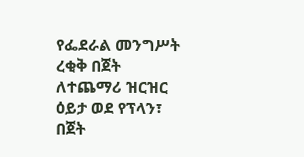የፌደራል መንግሥት ረቂቅ በጀት ለተጨማሪ ዝርዝር ዕይታ ወደ የፕላን፣ በጀት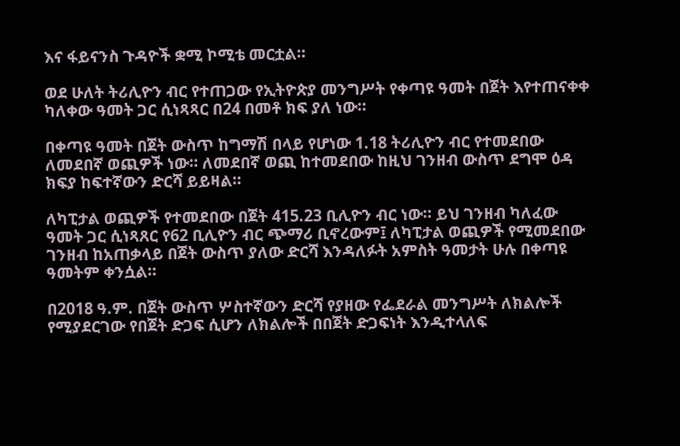እና ፋይናንስ ጉዳዮች ቋሚ ኮሚቴ መርቷል።

ወደ ሁለት ትሪሊዮን ብር የተጠጋው የኢትዮጵያ መንግሥት የቀጣዩ ዓመት በጀት እየተጠናቀቀ ካለቀው ዓመት ጋር ሲነጻጻር በ24 በመቶ ክፍ ያለ ነው።

በቀጣዩ ዓመት በጀት ውስጥ ከግማሽ በላይ የሆነው 1.18 ትሪሊዮን ብር የተመደበው ለመደበኛ ወጪዎች ነው። ለመደበኛ ወጪ ከተመደበው ከዚህ ገንዘብ ውስጥ ደግሞ ዕዳ ክፍያ ከፍተኛውን ድርሻ ይይዛል።

ለካፒታል ወጪዎች የተመደበው በጀት 415.23 ቢሊዮን ብር ነው። ይህ ገንዘብ ካለፈው ዓመት ጋር ሲነጻጸር የ62 ቢሊዮን ብር ጭማሪ ቢኖረውም፤ ለካፒታል ወጪዎች የሚመደበው ገንዘብ ከአጠቃላይ በጀት ውስጥ ያለው ድርሻ እንዳለፉት አምስት ዓመታት ሁሉ በቀጣዩ ዓመትም ቀንሷል።

በ2018 ዓ.ም. በጀት ውስጥ ሦስተኛውን ድርሻ የያዘው የፌደራል መንግሥት ለክልሎች የሚያደርገው የበጀት ድጋፍ ሲሆን ለክልሎች በበጀት ድጋፍነት እንዲተላለፍ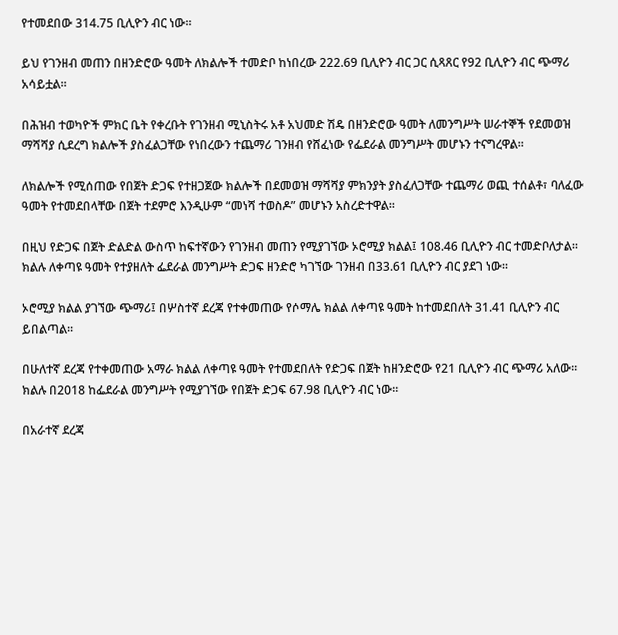የተመደበው 314.75 ቢሊዮን ብር ነው።

ይህ የገንዘብ መጠን በዘንድሮው ዓመት ለክልሎች ተመድቦ ከነበረው 222.69 ቢሊዮን ብር ጋር ሲጻጸር የ92 ቢሊዮን ብር ጭማሪ አሳይቷል።

በሕዝብ ተወካዮች ምክር ቤት የቀረቡት የገንዘብ ሚኒስትሩ አቶ አህመድ ሽዴ በዘንድሮው ዓመት ለመንግሥት ሠራተኞች የደመወዝ ማሻሻያ ሲደረግ ክልሎች ያስፈልጋቸው የነበረውን ተጨማሪ ገንዘብ የሸፈነው የፌደራል መንግሥት መሆኑን ተናግረዋል።

ለክልሎች የሚሰጠው የበጀት ድጋፍ የተዘጋጀው ክልሎች በደመወዝ ማሻሻያ ምክንያት ያስፈለጋቸው ተጨማሪ ወጪ ተሰልቶ፣ ባለፈው ዓመት የተመደበላቸው በጀት ተደምሮ እንዲሁም “መነሻ ተወስዶ” መሆኑን አስረድተዋል።

በዚህ የድጋፍ በጀት ድልድል ውስጥ ከፍተኛውን የገንዘብ መጠን የሚያገኘው ኦሮሚያ ክልል፤ 108.46 ቢሊዮን ብር ተመድቦለታል። ክልሉ ለቀጣዩ ዓመት የተያዘለት ፌደራል መንግሥት ድጋፍ ዘንድሮ ካገኘው ገንዘብ በ33.61 ቢሊዮን ብር ያደገ ነው።

ኦሮሚያ ክልል ያገኘው ጭማሪ፤ በሦስተኛ ደረጃ የተቀመጠው የሶማሌ ክልል ለቀጣዩ ዓመት ከተመደበለት 31.41 ቢሊዮን ብር ይበልጣል።

በሁለተኛ ደረጃ የተቀመጠው አማራ ክልል ለቀጣዩ ዓመት የተመደበለት የድጋፍ በጀት ከዘንድሮው የ21 ቢሊዮን ብር ጭማሪ አለው። ክልሉ በ2018 ከፌደራል መንግሥት የሚያገኘው የበጀት ድጋፍ 67.98 ቢሊዮን ብር ነው።

በአራተኛ ደረጃ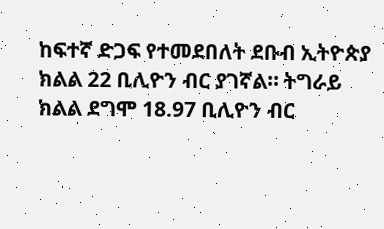ከፍተኛ ድጋፍ የተመደበለት ደቡብ ኢትዮጵያ ክልል 22 ቢሊዮን ብር ያገኛል። ትግራይ ክልል ደግሞ 18.97 ቢሊዮን ብር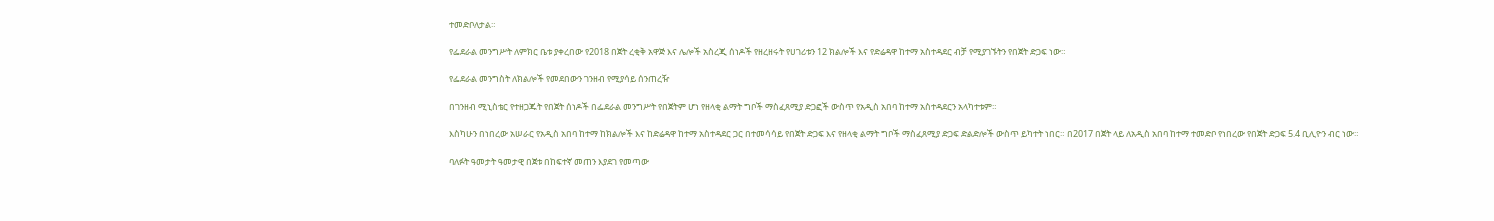ተመድቦለታል።

የፌደራል መንግሥት ለምክር ቤቱ ያቀረበው የ2018 በጀት ረቂቅ አዋጅ እና ሌሎች አስረጂ ሰነዶች የዘረዘሩት የሀገሪቱን 12 ክልሎች እና የድሬዳዋ ከተማ አስተዳደር ብቻ የሚያገኙትን የበጀት ድጋፍ ነው።

የፌደራል መንግስት ለክልሎች የመደበውን ገንዘብ የሚያሳይ ሰንጠረዥ

በገንዘብ ሚኒስቴር የተዘጋጁት የበጀት ሰነዶች በፌደራል መንግሥት የበጀትም ሆነ የዘላቂ ልማት ግቦች ማስፈጸሚያ ድጋፎች ውስጥ የአዲስ አበባ ከተማ አስተዳደርን አላካተቱም።

እስካሁን በነበረው አሠራር የአዲስ አበባ ከተማ ከክልሎች እና ከድሬዳዋ ከተማ አስተዳደር ጋር በተመሳሳይ የበጀት ድጋፍ እና የዘላቂ ልማት ግቦች ማስፈጸሚያ ድጋፍ ድልድሎች ውስጥ ይካተት ነበር። በ2017 በጀት ላይ ለአዲስ አበባ ከተማ ተመድቦ የነበረው የበጀት ድጋፍ 5.4 ቢሊዮን ብር ነው።

ባለፉት ዓመታት ዓመታዊ በጀቱ በከፍተኛ መጠን እያደገ የመጣው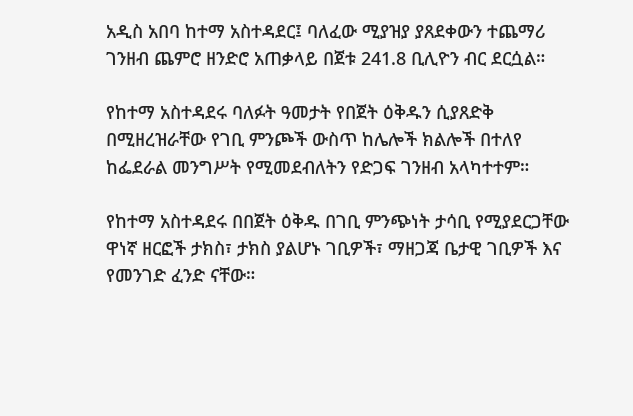አዲስ አበባ ከተማ አስተዳደር፤ ባለፈው ሚያዝያ ያጸደቀውን ተጨማሪ ገንዘብ ጨምሮ ዘንድሮ አጠቃላይ በጀቱ 241.8 ቢሊዮን ብር ደርሷል።

የከተማ አስተዳደሩ ባለፉት ዓመታት የበጀት ዕቅዱን ሲያጸድቅ በሚዘረዝራቸው የገቢ ምንጮች ውስጥ ከሌሎች ክልሎች በተለየ ከፌደራል መንግሥት የሚመደብለትን የድጋፍ ገንዘብ አላካተተም።

የከተማ አስተዳደሩ በበጀት ዕቅዱ በገቢ ምንጭነት ታሳቢ የሚያደርጋቸው ዋነኛ ዘርፎች ታክስ፣ ታክስ ያልሆኑ ገቢዎች፣ ማዘጋጃ ቤታዊ ገቢዎች እና የመንገድ ፈንድ ናቸው።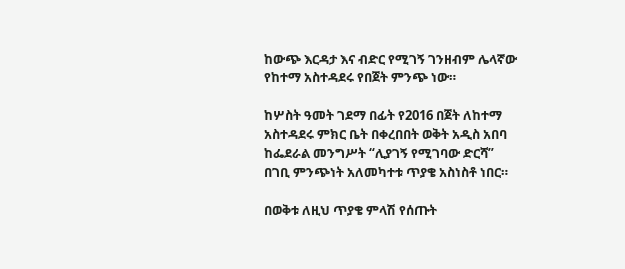ከውጭ እርዳታ እና ብድር የሚገኝ ገንዘብም ሌላኛው የከተማ አስተዳደሩ የበጀት ምንጭ ነው።

ከሦስት ዓመት ገደማ በፊት የ2016 በጀት ለከተማ አስተዳደሩ ምክር ቤት በቀረበበት ወቅት አዲስ አበባ ከፌደራል መንግሥት “ሊያገኝ የሚገባው ድርሻ” በገቢ ምንጭነት አለመካተቱ ጥያቄ አስነስቶ ነበር።

በወቅቱ ለዚህ ጥያቄ ምላሽ የሰጡት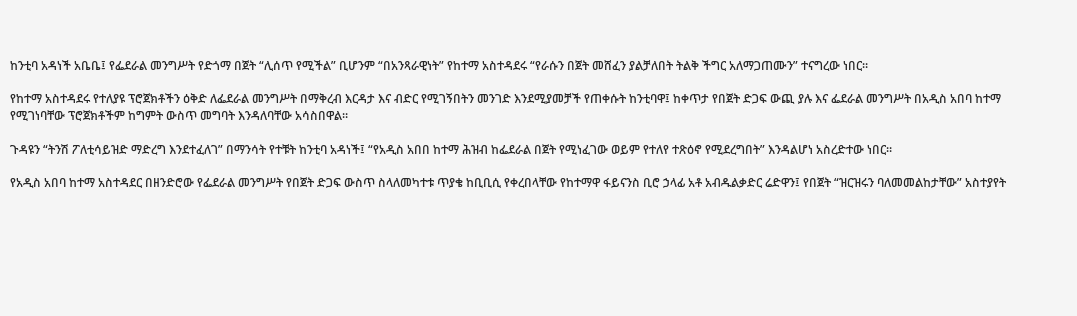ከንቲባ አዳነች አቤቤ፤ የፌደራል መንግሥት የድጎማ በጀት “ሊሰጥ የሚችል” ቢሆንም “በአንጻራዊነት” የከተማ አስተዳደሩ “የራሱን በጀት መሸፈን ያልቻለበት ትልቅ ችግር አለማጋጠሙን” ተናግረው ነበር።

የከተማ አስተዳደሩ የተለያዩ ፕሮጀክቶችን ዕቅድ ለፌደራል መንግሥት በማቅረብ እርዳታ እና ብድር የሚገኝበትን መንገድ እንደሚያመቻች የጠቀሱት ከንቲባዋ፤ ከቀጥታ የበጀት ድጋፍ ውጪ ያሉ እና ፌደራል መንግሥት በአዲስ አበባ ከተማ የሚገነባቸው ፕሮጀክቶችም ከግምት ውስጥ መግባት እንዳለባቸው አሳስበዋል።

ጉዳዩን “ትንሽ ፖለቲሳይዝድ ማድረግ እንደተፈለገ” በማንሳት የተቹት ከንቲባ አዳነች፤ “የአዲስ አበበ ከተማ ሕዝብ ከፌደራል በጀት የሚነፈገው ወይም የተለየ ተጽዕኖ የሚደረግበት” እንዳልሆነ አስረድተው ነበር።

የአዲስ አበባ ከተማ አስተዳደር በዘንድሮው የፌደራል መንግሥት የበጀት ድጋፍ ውስጥ ስላለመካተቱ ጥያቄ ከቢቢሲ የቀረበላቸው የከተማዋ ፋይናንስ ቢሮ ኃላፊ አቶ አብዱልቃድር ሬድዋን፤ የበጀት “ዝርዝሩን ባለመመልከታቸው” አስተያየት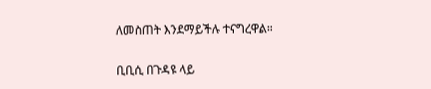ለመስጠት እንደማይችሉ ተናግረዋል።

ቢቢሲ በጉዳዩ ላይ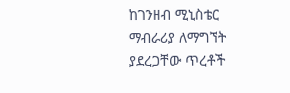ከገንዘብ ሚኒስቴር ማብራሪያ ለማግኘት ያደረጋቸው ጥረቶች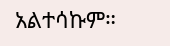አልተሳኩም።